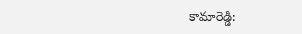కామారెడ్డి: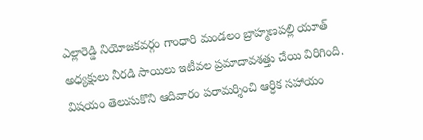ఎల్లారెడ్డి నియోజకవర్గం గాంధారి మండలం బ్రాహ్మణపల్లి యూత్ అధ్యక్షులు నీరడి సాయిలు ఇటీవల ప్రమాదావశత్తు చేయి విరిగింది. విషయం తెలుసుకొని ఆదివారం పరామర్శించి ఆర్ధిక సహాయం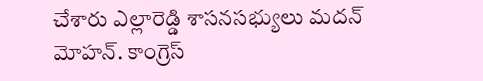చేశారు ఎల్లారెడ్డి శాసనసభ్యులు మదన్ మోహన్. కాంగ్రెస్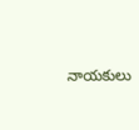నాయకులు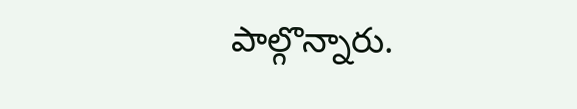పాల్గొన్నారు.